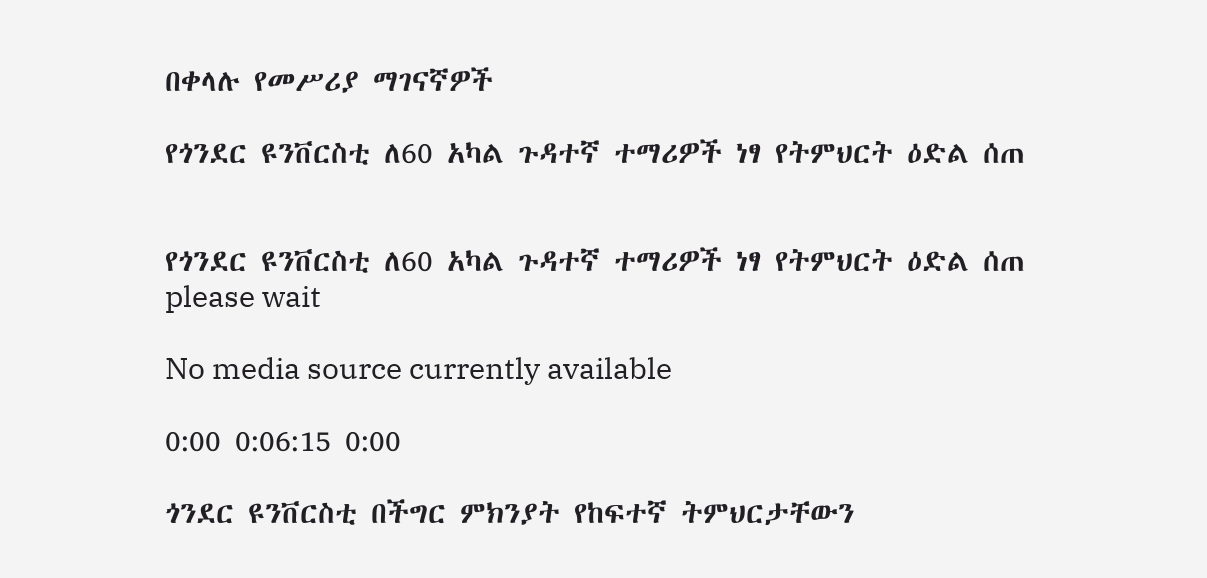በቀላሉ የመሥሪያ ማገናኛዎች

የጎንደር ዩንቨርስቲ ለ60 አካል ጉዳተኛ ተማሪዎች ነፃ የትምህርት ዕድል ሰጠ


የጎንደር ዩንቨርስቲ ለ60 አካል ጉዳተኛ ተማሪዎች ነፃ የትምህርት ዕድል ሰጠ
please wait

No media source currently available

0:00 0:06:15 0:00

ጎንደር ዩንቨርስቲ በችግር ምክንያት የከፍተኛ ትምህርታቸውን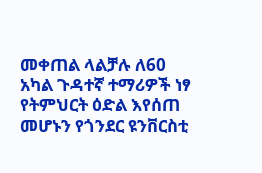መቀጠል ላልቻሉ ለ60 አካል ጉዳተኛ ተማሪዎች ነፃ የትምህርት ዕድል እየሰጠ መሆኑን የጎንደር ዩንቨርስቲ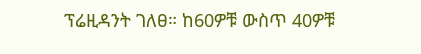ፕሬዚዳንት ገለፀ። ከ60ዎቹ ውስጥ 40ዎቹ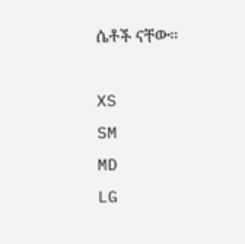ሴቶች ናቸው፡፡

XS
SM
MD
LG